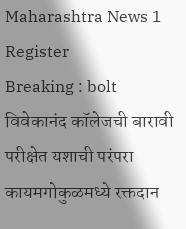Maharashtra News 1
Register
Breaking : bolt
विवेकानंद कॉलेजची बारावी परीक्षेत यशाची परंपरा कायमगोकुळमध्ये रक्तदान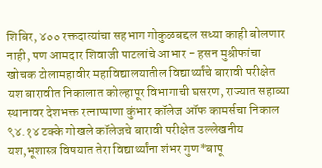शिबिर, ४०० रक्तदात्यांचा सहभाग गोकुळबद्दल सध्या काही बोलणार नाही, पण आमदार शिवाजी पाटलांचे आभार - हसन मुश्रीफांचा खोचक टोलामहावीर महाविद्यालयातील विद्यार्थ्यांचे बारावी परीक्षेत यश बारावीत निकालात कोल्हापूर विभागाची घसरण, राज्यात सहाव्या स्थानावर देशभक्त रत्नाप्पाणा कुंभार कॉलेज ऑफ कामर्सचा निकाल ९४.१४ टक्के गोखले कॉलेजचे बारावी परीक्षेत उल्लेखनीय यश,भूशास्त्र विषयात तेरा विद्यार्थ्यांना शंभर गुण*बापू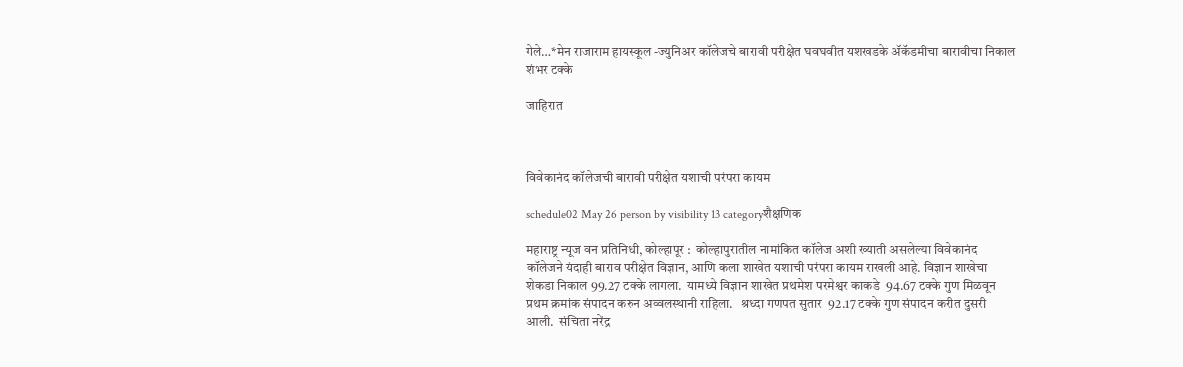गेले…*मेन राजाराम हायस्कूल -ज्युनिअर कॉलेजचे बारावी परीक्षेत घवघवीत यशखडके ॲकॅडमीचा बारावीचा निकाल शंभर टक्के

जाहिरात



विवेकानंद कॉलेजची बारावी परीक्षेत यशाची परंपरा कायम

schedule02 May 26 person by visibility 13 categoryशैक्षणिक

महाराष्ट्र न्यूज वन प्रतिनिधी, कोल्हापूर :  कोल्हापुरातील नामांकित कॉलेज अशी ख्याती असलेल्या विवेकानंद कॉलेजने यंदाही बाराव परीक्षेत विज्ञान, आणि कला शाखेत यशाची परंपरा कायम राखली आहे. विज्ञान शाखेचा शेकडा निकाल 99.27 टक्के लागला.  यामध्ये विज्ञान शाखेत प्रथमेश परमेश्वर काकडे  94.67 टक्के गुण मिळवून प्रथम क्रमांक संपादन करुन अव्वलस्थानी राहिला.   श्रध्दा गणपत सुतार  92.17 टक्के गुण संपादन करीत दुसरी आली.  संचिता नरेंद्र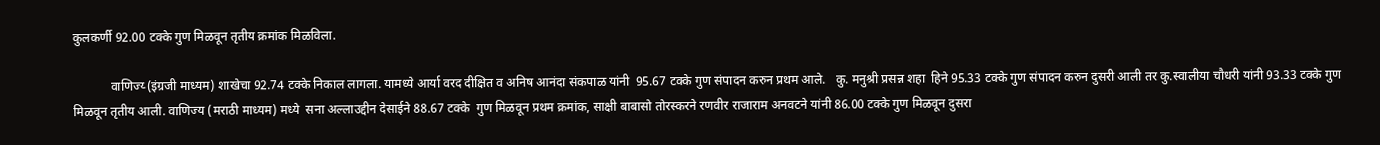कुलकर्णी 92.00 टक्के गुण मिळवून तृतीय क्रमांक मिळविला.

            वाणिज्य्‍ (इंग्रजी माध्यम) शाखेचा 92.74 टक्के निकाल लागला. यामध्ये आर्या वरद दीक्षित व अनिष आनंदा संकपाळ यांनी  95.67 टक्के गुण संपादन करुन प्रथम आले.   कु. मनुश्री प्रसन्न शहा  हिने 95.33 टक्के गुण संपादन करुन दुसरी आली तर कु.स्वालीया चौधरी यांनी 93.33 टक्के गुण मिळवून तृतीय आली. वाणिज्य (मराठी माध्यम) मध्ये  सना अल्लाउद्दीन देसाईने 88.67 टक्के  गुण मिळवून प्रथम क्रमांक, साक्षी बाबासो तोरस्करने रणवीर राजाराम अनवटने यांनी 86.00 टक्के गुण मिळवून दुसरा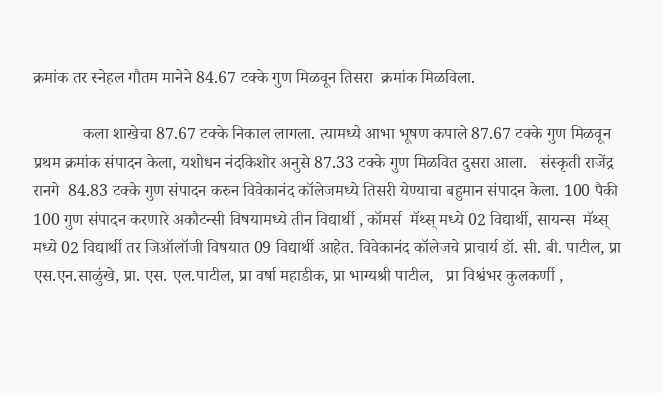क्रमांक तर स्नेहल गौतम मानेने 84.67 टक्के गुण मिळवून तिसरा  क्रमांक मिळविला.

            कला शाखेचा 87.67 टक्के निकाल लागला. त्यामध्ये आभा भूषण कपाले 87.67 टक्के गुण मिळवून प्रथम क्रमांक संपादन केला, यशोधन नंदकिशोर अनुसे 87.33 टक्के गुण मिळवित दुसरा आला.   संस्कृती राजेंद्र रानगे  84.83 टक्के गुण संपादन करुन विवेकानंद कॉलेजमध्ये तिसरी येण्याचा बहुमान संपादन केला. 100 पैकी 100 गुण संपादन करणारे अकौटन्सी विषयामध्ये तीन विद्यार्थी , कॉमर्स  मॅथ्स् मध्ये 02 विद्यार्थी, सायन्स  मॅथ्स् मध्ये 02 विद्यार्थी तर जिऑलॉजी विषयात 09 विद्यार्थी आहेत. विवेकानंद कॉलेजचे प्राचार्य डॉ. सी. बी. पाटील, प्रा एस.एन.साळुंखे, प्रा. एस. एल.पाटील, प्रा वर्षा महाडीक, प्रा भाग्यश्री पाटील,   प्रा विश्वंभर कुलकर्णी ,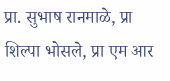प्रा. सुभाष रानमाळे, प्रा शिल्पा भोसले, प्रा एम आर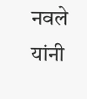नवले  यांनी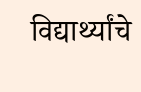विद्यार्थ्यांचे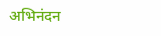अभिनंदन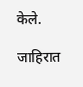केले.

जाहिरात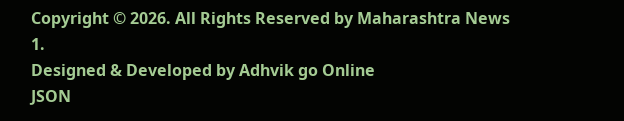Copyright © 2026. All Rights Reserved by Maharashtra News 1.
Designed & Developed by Adhvik go Online
JSON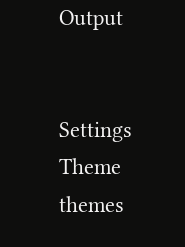Output


Settings
Theme
themes